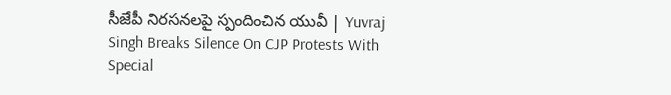సీజేపీ నిరసనలపై స్పందించిన యువీ | Yuvraj Singh Breaks Silence On CJP Protests With Special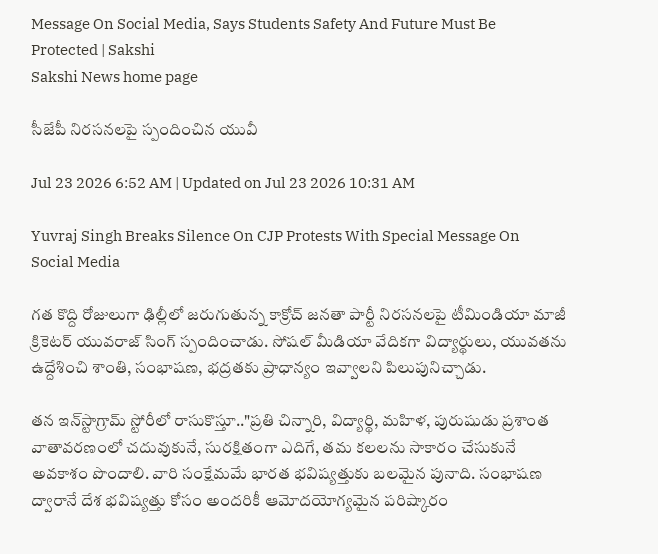Message On Social Media, Says Students Safety And Future Must Be Protected | Sakshi
Sakshi News home page

సీజేపీ నిరసనలపై స్పందించిన యువీ

Jul 23 2026 6:52 AM | Updated on Jul 23 2026 10:31 AM

Yuvraj Singh Breaks Silence On CJP Protests With Special Message On Social Media

గత కొద్ది రోజులుగా ఢిల్లీలో జరుగుతున్న కాక్రోచ్‌ జనతా పార్టీ నిరసనలపై టీమిండియా మాజీ క్రికెటర్‌ యువరాజ్‌ సింగ్‌ స్పందించాడు. సోషల్ మీడియా వేదికగా విద్యార్థులు, యువతను ఉద్దేశించి శాంతి, సంభాషణ, భద్రతకు ప్రాధాన్యం ఇవ్వాలని పిలుపునిచ్చాడు.

తన ఇన్‌స్టాగ్రామ్ స్టోరీలో రాసుకొస్తూ.."ప్రతి చిన్నారి, విద్యార్థి, మహిళ, పురుషుడు ప్రశాంత వాతావరణంలో చదువుకునే, సురక్షితంగా ఎదిగే, తమ కలలను సాకారం చేసుకునే అవకాశం పొందాలి. వారి సంక్షేమమే భారత భవిష్యత్తుకు బలమైన పునాది. సంభాషణ ద్వారానే దేశ భవిష్యత్తు కోసం అందరికీ ఆమోదయోగ్యమైన పరిష్కారం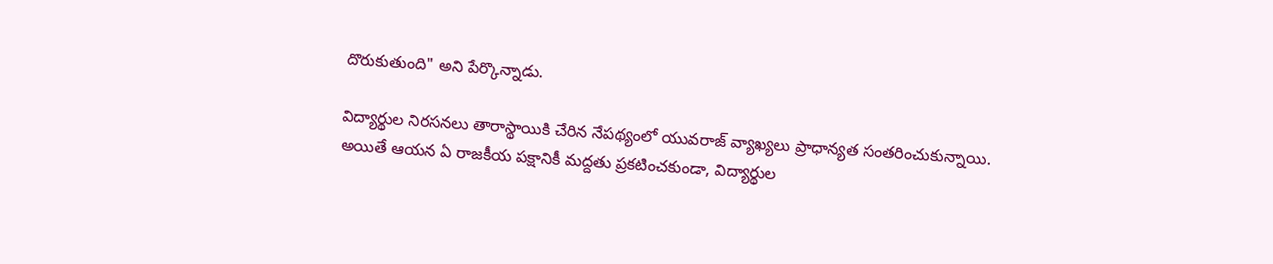దొరుకుతుంది" అని పేర్కొన్నాడు.

విద్యార్థుల నిరసనలు తారాస్థాయికి చేరిన నేపథ్యంలో యువరాజ్ వ్యాఖ్యలు ప్రాధాన్యత సంతరించుకున్నాయి. అయితే ఆయన ఏ రాజకీయ పక్షానికీ మద్దతు ప్రకటించకుండా, విద్యార్థుల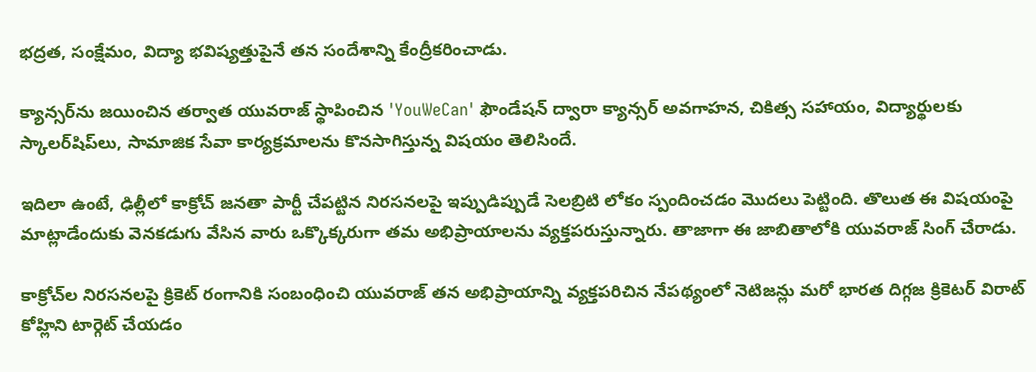భద్రత, సంక్షేమం, విద్యా భవిష్యత్తుపైనే తన సందేశాన్ని కేంద్రీకరించాడు.

క్యాన్సర్‌ను జయించిన తర్వాత యువరాజ్ స్థాపించిన 'YouWeCan' ఫౌండేషన్ ద్వారా క్యాన్సర్ అవగాహన, చికిత్స సహాయం, విద్యార్థులకు స్కాలర్‌షిప్‌లు, సామాజిక సేవా కార్యక్రమాలను కొనసాగిస్తున్న విషయం తెలిసిందే.

ఇదిలా ఉంటే, ఢిల్లీలో కాక్రోచ్‌ జనతా పార్టీ చేపట్టిన నిరసనలపై ఇప్పుడిప్పుడే సెలబ్రిటి లోకం స్పందించడం మొదలు పెట్టింది. తొలుత ఈ విషయంపై మాట్లాడేందుకు వెనకడుగు వేసిన వారు ఒక్కొక్కరుగా తమ అభిప్రాయాలను వ్యక్తపరుస్తున్నారు. తాజాగా ఈ జాబితాలోకి యువరాజ్‌ సింగ్‌ చేరాడు.

కాక్రోచ్‌ల నిరసనలపై క్రికెట్‌ రంగానికి సంబంధించి యువరాజ్‌ తన అభిప్రాయాన్ని వ్యక్తపరిచిన నేపథ్యంలో నెటిజన్లు మరో భారత దిగ్గజ క్రికెటర్‌ విరాట్‌ కోహ్లిని టార్గెట్‌ చేయడం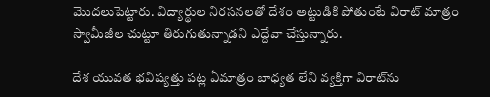మొదలుపెట్టారు. విద్యార్థుల నిరసనలతో దేశం అట్టుడికి పోతుంటే విరాట్‌ మాత్రం స్వామీజీల చుట్టూ తిరుగుతున్నాడని ఎద్దేవా చేస్తున్నారు.

దేశ యువత భవిష్యత్తు పట్ల ఏమాత్రం బాధ్యత లేని వ్యక్తిగా విరాట్‌ను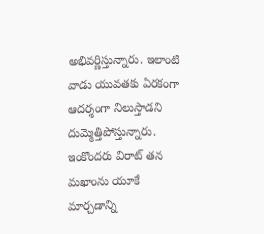అభివర్ణిస్తున్నారు. ఇలాంటి వాడు యువతకు ఏరకంగా ఆదర్శంగా నిలుస్తాడని దుమ్మెత్తిపోస్తున్నారు. ఇంకొందరు విరాట్‌ తన మఖాంను యూకే మార్చడాన్ని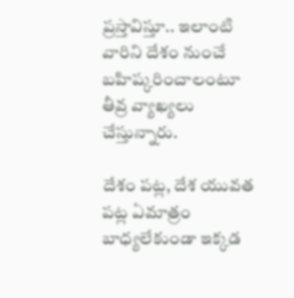ప్రస్తావిస్తూ.. ఇలాంటి వారిని దేశం నుంచే బహిష్కరించాలంటూ తీవ్ర వ్యాఖ్యలు చేస్తున్నారు.

దేశం పట్ల, దేశ యువత పట్ల ఏమాత్రం బాధ్యలేకుండా ఇక్కడ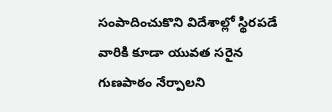సంపాదించుకొని విదేశాల్లో స్థిరపడే వారికి కూడా యువత సరైన గుణపాఠం నేర్పాలని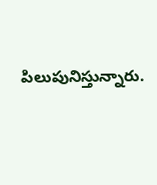పిలుపునిస్తున్నారు.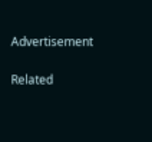Advertisement

Related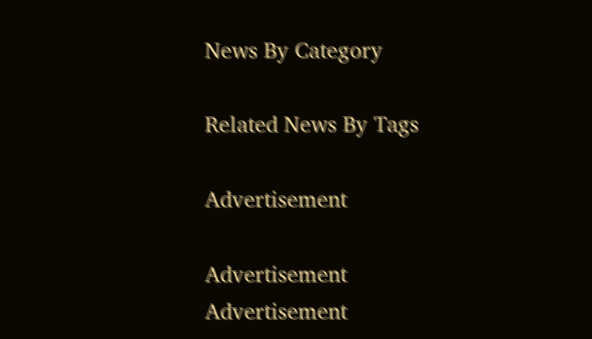News By Category

Related News By Tags

Advertisement

Advertisement
Advertisement